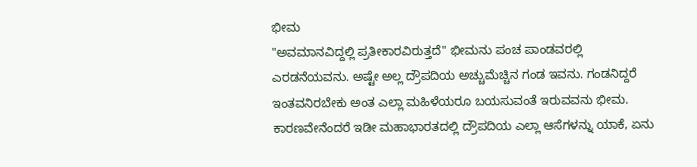ಭೀಮ
"ಅವಮಾನವಿದ್ದಲ್ಲಿ ಪ್ರತೀಕಾರವಿರುತ್ತದೆ" ಭೀಮನು ಪಂಚ ಪಾಂಡವರಲ್ಲಿ ಎರಡನೆಯವನು. ಅಷ್ಟೇ ಅಲ್ಲ ದ್ರೌಪದಿಯ ಅಚ್ಚುಮೆಚ್ಚಿನ ಗಂಡ ಇವನು. ಗಂಡನಿದ್ದರೆ ಇಂತವನಿರಬೇಕು ಅಂತ ಎಲ್ಲಾ ಮಹಿಳೆಯರೂ ಬಯಸುವಂತೆ ಇರುವವನು ಭೀಮ. ಕಾರಣವೇನೆಂದರೆ ಇಡೀ ಮಹಾಭಾರತದಲ್ಲಿ ದ್ರೌಪದಿಯ ಎಲ್ಲಾ ಆಸೆಗಳನ್ನು ಯಾಕೆ, ಏನು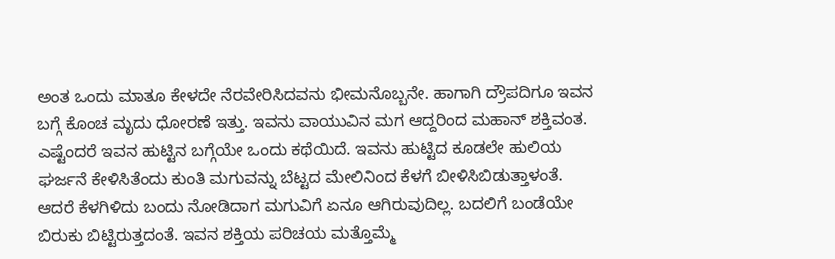ಅಂತ ಒಂದು ಮಾತೂ ಕೇಳದೇ ನೆರವೇರಿಸಿದವನು ಭೀಮನೊಬ್ಬನೇ. ಹಾಗಾಗಿ ದ್ರೌಪದಿಗೂ ಇವನ ಬಗ್ಗೆ ಕೊಂಚ ಮೃದು ಧೋರಣೆ ಇತ್ತು. ಇವನು ವಾಯುವಿನ ಮಗ ಆದ್ದರಿಂದ ಮಹಾನ್ ಶಕ್ತಿವಂತ. ಎಷ್ಟೆಂದರೆ ಇವನ ಹುಟ್ಟಿನ ಬಗ್ಗೆಯೇ ಒಂದು ಕಥೆಯಿದೆ. ಇವನು ಹುಟ್ಟಿದ ಕೂಡಲೇ ಹುಲಿಯ ಘರ್ಜನೆ ಕೇಳಿಸಿತೆಂದು ಕುಂತಿ ಮಗುವನ್ನು ಬೆಟ್ಟದ ಮೇಲಿನಿಂದ ಕೆಳಗೆ ಬೀಳಿಸಿಬಿಡುತ್ತಾಳಂತೆ. ಆದರೆ ಕೆಳಗಿಳಿದು ಬಂದು ನೋಡಿದಾಗ ಮಗುವಿಗೆ ಏನೂ ಆಗಿರುವುದಿಲ್ಲ. ಬದಲಿಗೆ ಬಂಡೆಯೇ ಬಿರುಕು ಬಿಟ್ಟಿರುತ್ತದಂತೆ. ಇವನ ಶಕ್ತಿಯ ಪರಿಚಯ ಮತ್ತೊಮ್ಮೆ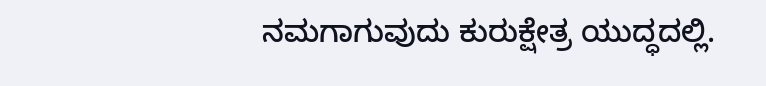ನಮಗಾಗುವುದು ಕುರುಕ್ಷೇತ್ರ ಯುದ್ಧದಲ್ಲಿ.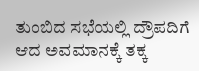ತುಂಬಿದ ಸಭೆಯಲ್ಲಿ ದ್ರೌಪದಿಗೆ ಆದ ಅವಮಾನಕ್ಕೆ ತಕ್ಕ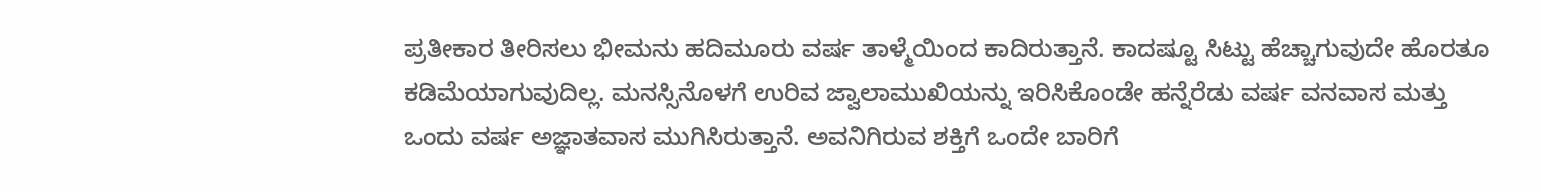ಪ್ರತೀಕಾರ ತೀರಿಸಲು ಭೀಮನು ಹದಿಮೂರು ವರ್ಷ ತಾಳ್ಮೆಯಿಂದ ಕಾದಿರುತ್ತಾನೆ. ಕಾದಷ್ಟೂ ಸಿಟ್ಟು ಹೆಚ್ಚಾಗುವುದೇ ಹೊರತೂ ಕಡಿಮೆಯಾಗುವುದಿಲ್ಲ. ಮನಸ್ಸಿನೊಳಗೆ ಉರಿವ ಜ್ವಾಲಾಮುಖಿಯನ್ನು ಇರಿಸಿಕೊಂಡೇ ಹನ್ನೆರೆಡು ವರ್ಷ ವನವಾಸ ಮತ್ತು ಒಂದು ವರ್ಷ ಅಜ್ಞಾತವಾಸ ಮುಗಿಸಿರುತ್ತಾನೆ. ಅವನಿಗಿರುವ ಶಕ್ತಿಗೆ ಒಂದೇ ಬಾರಿಗೆ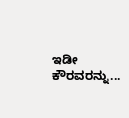ಇಡೀ ಕೌರವರನ್ನು...